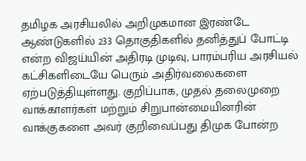தமிழக அரசியலில் அறிமுகமான இரண்டே ஆண்டுகளில் 233 தொகுதிகளில் தனித்துப் போட்டி என்ற விஜய்யின் அதிரடி முடிவு, பாரம்பரிய அரசியல் கட்சிகளிடையே பெரும் அதிர்வலைகளை ஏற்படுத்தியுள்ளது. குறிப்பாக, முதல் தலைமுறை வாக்காளர்கள் மற்றும் சிறுபான்மையினரின் வாக்குகளை அவர் குறிவைப்பது திமுக போன்ற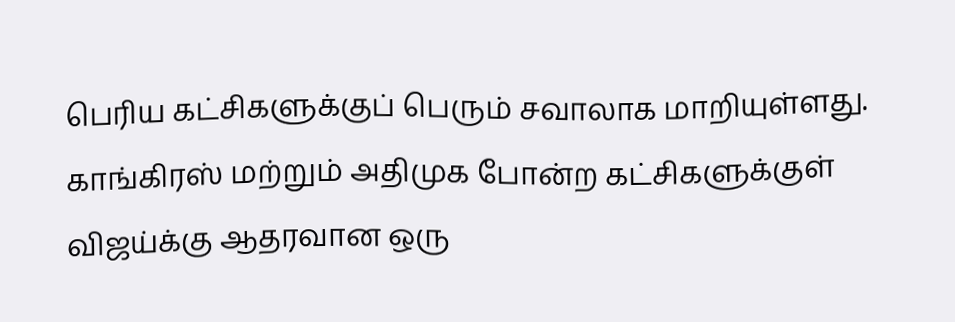பெரிய கட்சிகளுக்குப் பெரும் சவாலாக மாறியுள்ளது.
காங்கிரஸ் மற்றும் அதிமுக போன்ற கட்சிகளுக்குள் விஜய்க்கு ஆதரவான ஒரு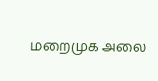மறைமுக அலை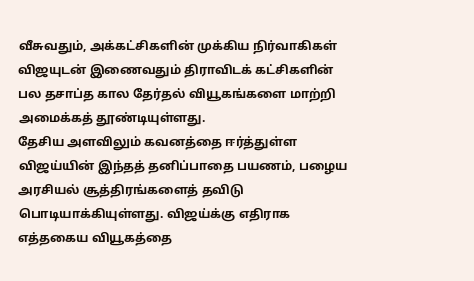வீசுவதும், அக்கட்சிகளின் முக்கிய நிர்வாகிகள் விஜயுடன் இணைவதும் திராவிடக் கட்சிகளின் பல தசாப்த கால தேர்தல் வியூகங்களை மாற்றி அமைக்கத் தூண்டியுள்ளது.
தேசிய அளவிலும் கவனத்தை ஈர்த்துள்ள விஜய்யின் இந்தத் தனிப்பாதை பயணம், பழைய அரசியல் சூத்திரங்களைத் தவிடு பொடியாக்கியுள்ளது. விஜய்க்கு எதிராக எத்தகைய வியூகத்தை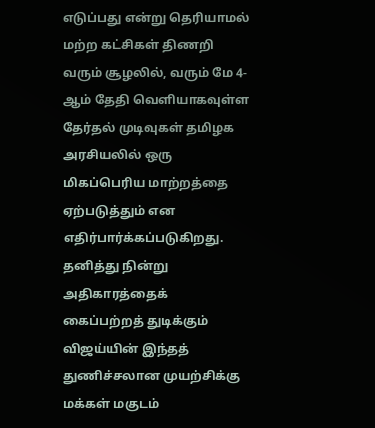எடுப்பது என்று தெரியாமல் மற்ற கட்சிகள் திணறி வரும் சூழலில், வரும் மே 4-ஆம் தேதி வெளியாகவுள்ள தேர்தல் முடிவுகள் தமிழக அரசியலில் ஒரு மிகப்பெரிய மாற்றத்தை ஏற்படுத்தும் என எதிர்பார்க்கப்படுகிறது.
தனித்து நின்று அதிகாரத்தைக் கைப்பற்றத் துடிக்கும் விஜய்யின் இந்தத் துணிச்சலான முயற்சிக்கு மக்கள் மகுடம்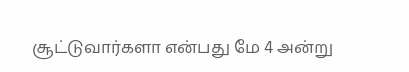சூட்டுவார்களா என்பது மே 4 அன்று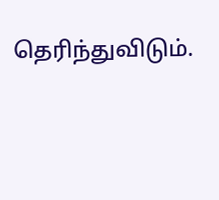தெரிந்துவிடும்.